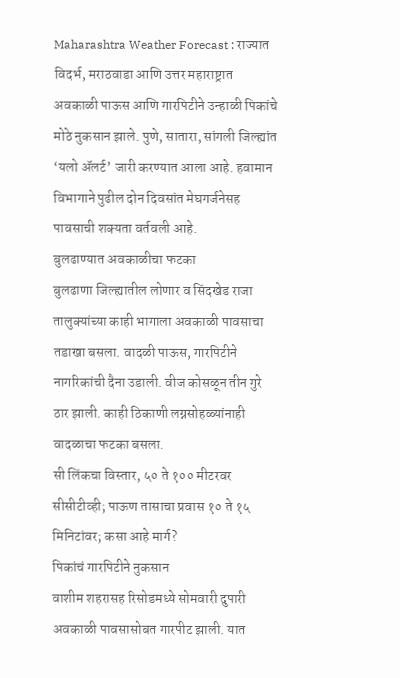Maharashtra Weather Forecast : राज्यात विदर्भ, मराठवाडा आणि उत्तर महाराष्ट्रात अवकाळी पाऊस आणि गारपिटीने उन्हाळी पिकांचे मोठे नुकसान झाले. पुणे, सातारा, सांगली जिल्ह्यांत ‘यलो ॲलर्ट’ जारी करण्यात आला आहे. हवामान विभागाने पुढील दोन दिवसांत मेघगर्जनेसह पावसाची शक्यता वर्तवली आहे.
बुलढाण्यात अवकाळीचा फटका
बुलढाणा जिल्ह्यातील लोणार व सिंदखेड राजा तालुक्यांच्या काही भागाला अवकाळी पावसाचा तडाखा बसला. वादळी पाऊस, गारपिटीने नागरिकांची दैना उडाली. वीज कोसळून तीन गुरे ठार झाली. काही ठिकाणी लग्नसोहळ्यांनाही वादळाचा फटका बसला.
सी लिंकचा विस्तार, ५० ते १०० मीटरवर सीसीटीव्ही; पाऊण तासाचा प्रवास १० ते १५ मिनिटांवर; कसा आहे मार्ग?
पिकांचं गारपिटीने नुकसान
वाशीम शहरासह रिसोडमध्ये सोमवारी दुपारी अवकाळी पावसासोबत गारपीट झाली. यात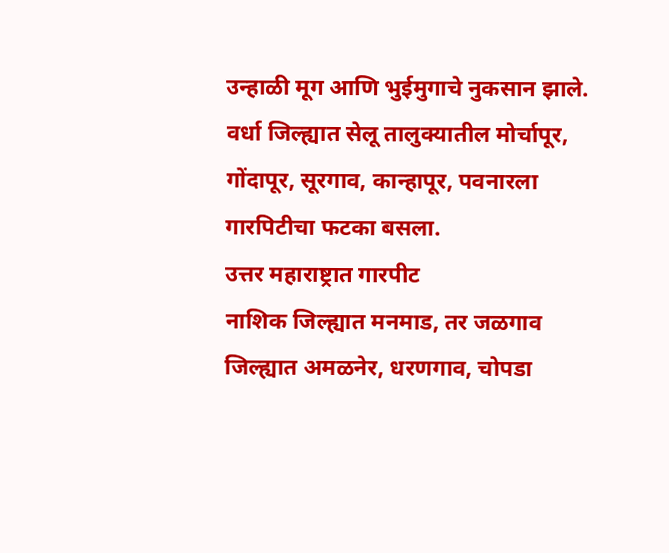उन्हाळी मूग आणि भुईमुगाचे नुकसान झाले. वर्धा जिल्ह्यात सेलू तालुक्यातील मोर्चापूर, गोंदापूर, सूरगाव, कान्हापूर, पवनारला गारपिटीचा फटका बसला.
उत्तर महाराष्ट्रात गारपीट
नाशिक जिल्ह्यात मनमाड, तर जळगाव जिल्ह्यात अमळनेर, धरणगाव, चोपडा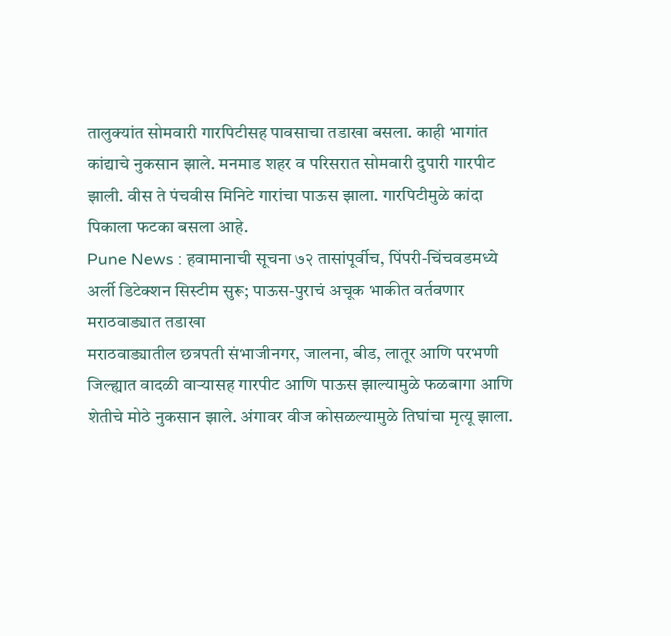तालुक्यांत सोमवारी गारपिटीसह पावसाचा तडाखा बसला. काही भागांत कांद्याचे नुकसान झाले. मनमाड शहर व परिसरात सोमवारी दुपारी गारपीट झाली. वीस ते पंचवीस मिनिटे गारांचा पाऊस झाला. गारपिटीमुळे कांदा पिकाला फटका बसला आहे.
Pune News : हवामानाची सूचना ७२ तासांपूर्वीच, पिंपरी-चिंचवडमध्ये अर्ली डिटेक्शन सिस्टीम सुरू; पाऊस-पुराचं अचूक भाकीत वर्तवणार
मराठवाड्यात तडाखा
मराठवाड्यातील छत्रपती संभाजीनगर, जालना, बीड, लातूर आणि परभणी जिल्ह्यात वादळी वाऱ्यासह गारपीट आणि पाऊस झाल्यामुळे फळबागा आणि शेतीचे मोठे नुकसान झाले. अंगावर वीज कोसळल्यामुळे तिघांचा मृत्यू झाला.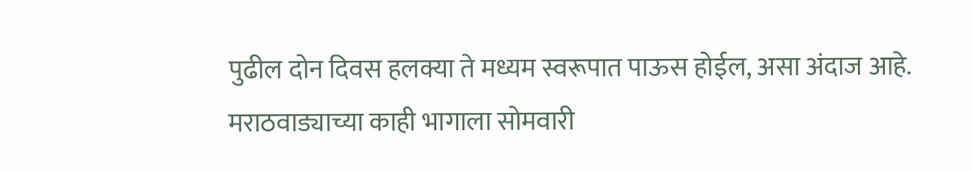पुढील दोन दिवस हलक्या ते मध्यम स्वरूपात पाऊस होईल, असा अंदाज आहे.
मराठवाड्याच्या काही भागाला सोमवारी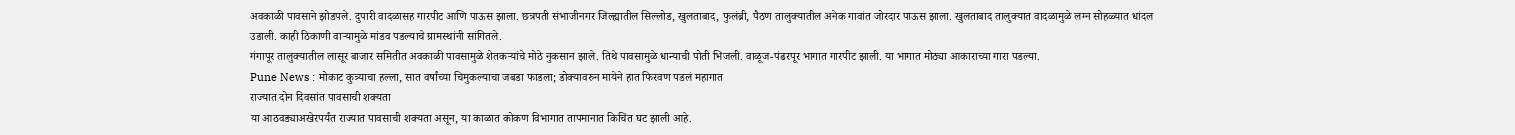अवकाळी पावसाने झोडपले. दुपारी वादळासह गारपीट आणि पाऊस झाला. छत्रपती संभाजीनगर जिल्ह्यातील सिल्लोड, खुलताबाद, फुलंब्री, पैठण तालुक्यातील अनेक गावांत जोरदार पाऊस झाला. खुलताबाद तालुक्यात वादळामुळे लग्न सोहळ्यात धांदल उडाली. काही ठिकाणी वाऱ्यामुळे मांडव पडल्याचे ग्रामस्थांनी सांगितले.
गंगापूर तालुक्यातील लासूर बाजार समितीत अवकाळी पावसामुळे शेतकऱ्यांचे मोठे नुकसान झाले. तिथे पावसामुळे धान्याची पोती भिजली. वाळूज-पंढरपूर भागात गारपीट झाली. या भागात मोठ्या आकाराच्या गारा पडल्या.
Pune News : मोकाट कुत्र्याचा हल्ला, सात वर्षांच्या चिमुकल्याचा जबडा फाडला; डोक्यावरुन मायेने हात फिरवण पडलं महागात
राज्यात दोन दिवसांत पावसाची शक्यता
या आठवड्याअखेरपर्यंत राज्यात पावसाची शक्यता असून, या काळात कोकण विभागात तापमानात किचिंत घट झाली आहे.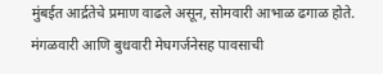मुंबईत आर्द्रतेचे प्रमाण वाढले असून, सोमवारी आभाळ ढगाळ होते. मंगळवारी आणि बुधवारी मेघगर्जनेसह पावसाची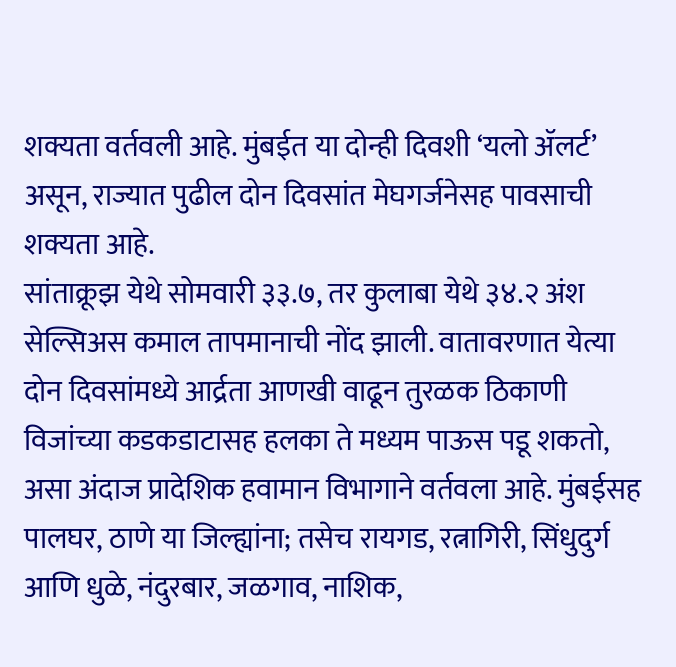शक्यता वर्तवली आहे. मुंबईत या दोन्ही दिवशी ‘यलो ॲलर्ट’ असून, राज्यात पुढील दोन दिवसांत मेघगर्जनेसह पावसाची शक्यता आहे.
सांताक्रूझ येथे सोमवारी ३३.७, तर कुलाबा येथे ३४.२ अंश सेल्सिअस कमाल तापमानाची नोंद झाली. वातावरणात येत्या दोन दिवसांमध्ये आर्द्रता आणखी वाढून तुरळक ठिकाणी विजांच्या कडकडाटासह हलका ते मध्यम पाऊस पडू शकतो, असा अंदाज प्रादेशिक हवामान विभागाने वर्तवला आहे. मुंबईसह पालघर, ठाणे या जिल्ह्यांना; तसेच रायगड, रत्नागिरी, सिंधुदुर्ग आणि धुळे, नंदुरबार, जळगाव, नाशिक,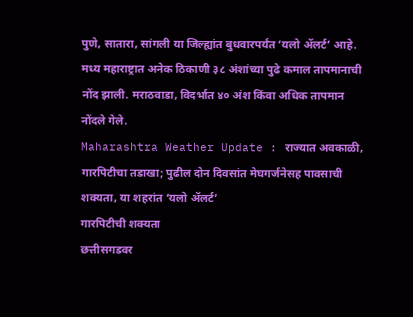पुणे, सातारा, सांगली या जिल्ह्यांत बुधवारपर्यंत ‘यलो ॲलर्ट’ आहे.
मध्य महाराष्ट्रात अनेक ठिकाणी ३८ अंशांच्या पुढे कमाल तापमानाची नोंद झाली. मराठवाडा, विदर्भात ४० अंश किंवा अधिक तापमान नोंदले गेले.
Maharashtra Weather Update : राज्यात अवकाळी, गारपिटीचा तडाखा; पुढील दोन दिवसांत मेघगर्जनेसह पावसाची शक्यता, या शहरांत ‘यलो ॲलर्ट’
गारपिटीची शक्यता
छत्तीसगडवर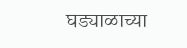घड्याळाच्या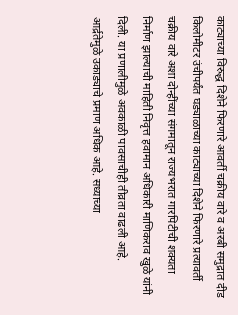काट्याच्या विरुद्ध दिशेने फिरणारे आवर्ती चक्रीय वारे व अरबी समुद्रात दीड किलोमीटर उंचीपर्यंत घड्याळाच्या काट्याच्या दिशेने फिरणारे प्रत्यावर्ती चक्रीय वारे अशा दोन्हींच्या संगमातून राज्यभरात गारपिटीची शक्यता निर्माण झाल्याची माहिती निवृत्त हवामान अधिकारी माणिकराव खुळे यांनी दिली. या प्रणालीमुळे अवकाळी पावसाचीही तीव्रता वाढली आहे. आर्द्रतेमुळे उकाड्याचे प्रमाण अधिक आहे. सध्याच्या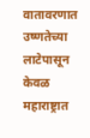वातावरणात उष्णतेच्या लाटेपासून केवळ महाराष्ट्रात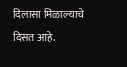दिलासा मिळाल्याचे दिसत आहे.